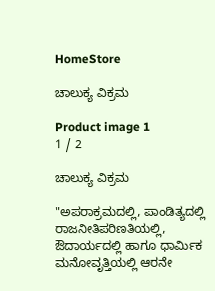HomeStore

ಚಾಲುಕ್ಯ ವಿಕ್ರಮ

Product image 1
1 / 2

ಚಾಲುಕ್ಯ ವಿಕ್ರಮ

"ಅಪರಾಕ್ರಮದಲ್ಲಿ, ಪಾಂಡಿತ್ಯದಲ್ಲಿ ರಾಜನೀತಿಪರಿಣತಿಯಲ್ಲಿ, ಔದಾರ್ಯದಲ್ಲಿ ಹಾಗೂ ಧಾರ್ಮಿಕ ಮನೋವೃತ್ತಿಯಲ್ಲಿ ಆರನೇ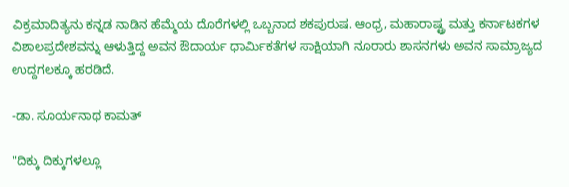ವಿಕ್ರಮಾದಿತ್ಯನು ಕನ್ನಡ ನಾಡಿನ ಹೆಮ್ಮೆಯ ದೊರೆಗಳಲ್ಲಿ ಒಬ್ಬನಾದ ಶಕಪುರುಷ. ಆಂಧ್ರ, ಮಹಾರಾಷ್ಟ್ರ ಮತ್ತು ಕರ್ನಾಟಕಗಳ ವಿಶಾಲಪ್ರದೇಶವನ್ನು ಆಳುತ್ತಿದ್ದ ಅವನ ಔದಾರ್ಯ ಧಾರ್ಮಿಕತೆಗಳ ಸಾಕ್ಷಿಯಾಗಿ ನೂರಾರು ಶಾಸನಗಳು ಅವನ ಸಾಮ್ರಾಜ್ಯದ ಉದ್ದಗಲಕ್ಕೂ ಹರಡಿದೆ.

-ಡಾ. ಸೂರ್ಯನಾಥ ಕಾಮತ್‌

"ದಿಕ್ಕು ದಿಕ್ಕುಗಳಲ್ಲೂ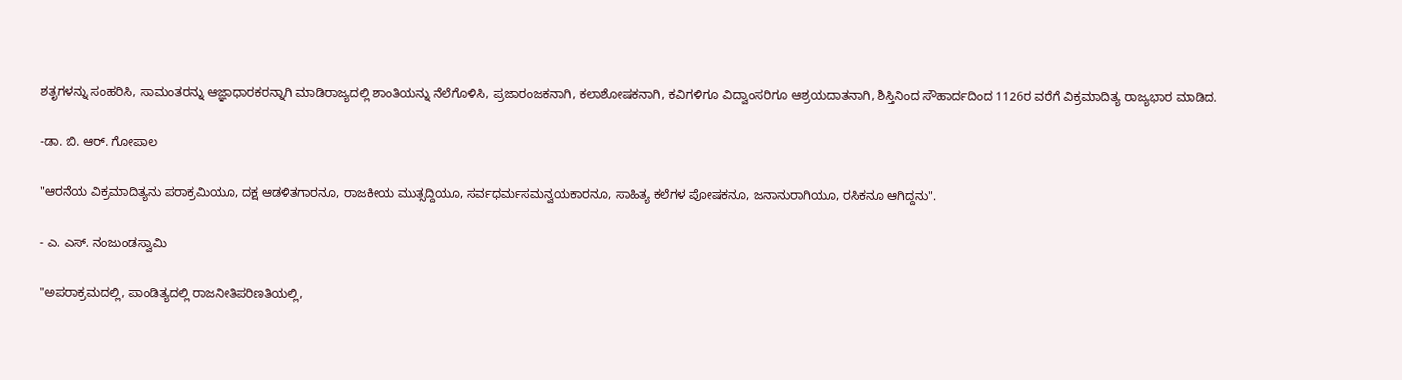ಶತೃಗಳನ್ನು ಸಂಹರಿಸಿ, ಸಾಮಂತರನ್ನು ಆಜ್ಞಾಧಾರಕರನ್ನಾಗಿ ಮಾಡಿರಾಜ್ಯದಲ್ಲಿ ಶಾಂತಿಯನ್ನು ನೆಲೆಗೊಳಿಸಿ, ಪ್ರಜಾರಂಜಕನಾಗಿ, ಕಲಾಶೋಷಕನಾಗಿ, ಕವಿಗಳಿಗೂ ವಿದ್ವಾಂಸರಿಗೂ ಆಶ್ರಯದಾತನಾಗಿ, ಶಿಸ್ತಿನಿಂದ ಸೌಹಾರ್ದದಿಂದ 1126ರ ವರೆಗೆ ವಿಕ್ರಮಾದಿತ್ಯ ರಾಜ್ಯಭಾರ ಮಾಡಿದ.

-ಡಾ. ಬಿ. ಆರ್. ಗೋಪಾಲ

"ಆರನೆಯ ವಿಕ್ರಮಾದಿತ್ಯನು ಪರಾಕ್ರಮಿಯೂ, ದಕ್ಷ ಆಡಳಿತಗಾರನೂ, ರಾಜಕೀಯ ಮುತ್ಸದ್ದಿಯೂ, ಸರ್ವಧರ್ಮಸಮನ್ವಯಕಾರನೂ, ಸಾಹಿತ್ಯ ಕಲೆಗಳ ಪೋಷಕನೂ, ಜನಾನುರಾಗಿಯೂ, ರಸಿಕನೂ ಆಗಿದ್ದನು".

- ಎ. ಎಸ್. ನಂಜುಂಡಸ್ವಾಮಿ

"ಅಪರಾಕ್ರಮದಲ್ಲಿ, ಪಾಂಡಿತ್ಯದಲ್ಲಿ ರಾಜನೀತಿಪರಿಣತಿಯಲ್ಲಿ,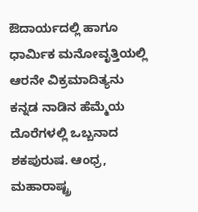ಔದಾರ್ಯದಲ್ಲಿ ಹಾಗೂ ಧಾರ್ಮಿಕ ಮನೋವೃತ್ತಿಯಲ್ಲಿ ಆರನೇ ವಿಕ್ರಮಾದಿತ್ಯನು ಕನ್ನಡ ನಾಡಿನ ಹೆಮ್ಮೆಯ ದೊರೆಗಳಲ್ಲಿ ಒಬ್ಬನಾದ ಶಕಪುರುಷ. ಆಂಧ್ರ, ಮಹಾರಾಷ್ಟ್ರ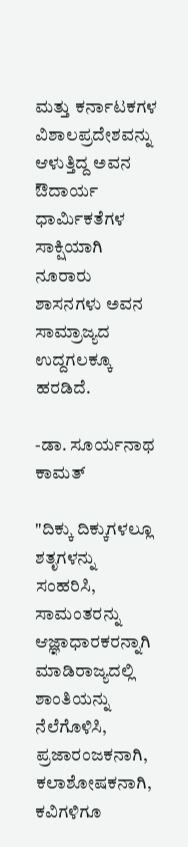ಮತ್ತು ಕರ್ನಾಟಕಗಳ ವಿಶಾಲಪ್ರದೇಶವನ್ನು ಆಳುತ್ತಿದ್ದ ಅವನ ಔದಾರ್ಯ ಧಾರ್ಮಿಕತೆಗಳ ಸಾಕ್ಷಿಯಾಗಿ ನೂರಾರು ಶಾಸನಗಳು ಅವನ ಸಾಮ್ರಾಜ್ಯದ ಉದ್ದಗಲಕ್ಕೂ ಹರಡಿದೆ.

-ಡಾ. ಸೂರ್ಯನಾಥ ಕಾಮತ್‌

"ದಿಕ್ಕು ದಿಕ್ಕುಗಳಲ್ಲೂ ಶತೃಗಳನ್ನು ಸಂಹರಿಸಿ, ಸಾಮಂತರನ್ನು ಆಜ್ಞಾಧಾರಕರನ್ನಾಗಿ ಮಾಡಿರಾಜ್ಯದಲ್ಲಿ ಶಾಂತಿಯನ್ನು ನೆಲೆಗೊಳಿಸಿ, ಪ್ರಜಾರಂಜಕನಾಗಿ, ಕಲಾಶೋಷಕನಾಗಿ, ಕವಿಗಳಿಗೂ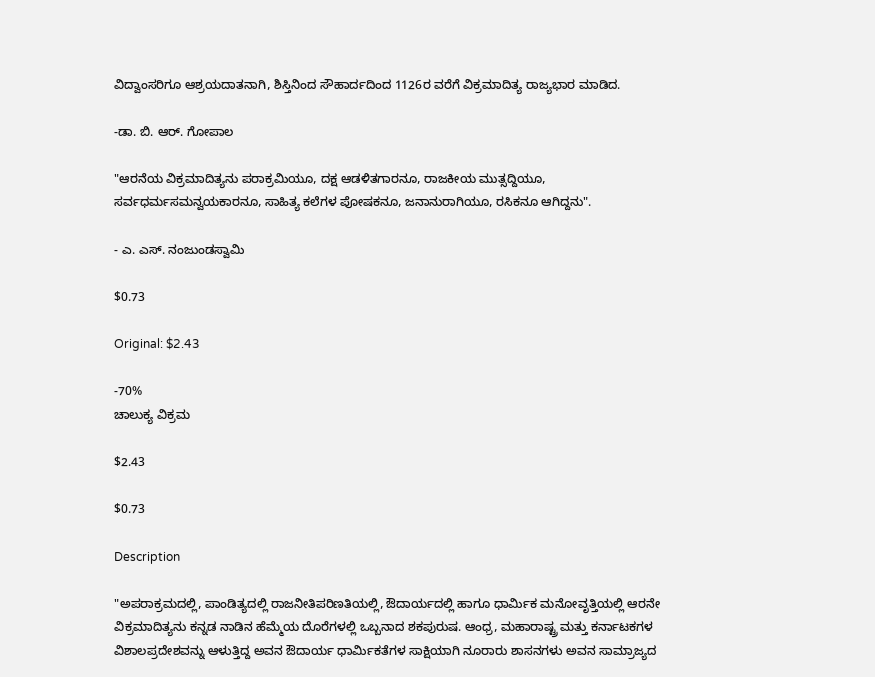ವಿದ್ವಾಂಸರಿಗೂ ಆಶ್ರಯದಾತನಾಗಿ, ಶಿಸ್ತಿನಿಂದ ಸೌಹಾರ್ದದಿಂದ 1126ರ ವರೆಗೆ ವಿಕ್ರಮಾದಿತ್ಯ ರಾಜ್ಯಭಾರ ಮಾಡಿದ.

-ಡಾ. ಬಿ. ಆರ್. ಗೋಪಾಲ

"ಆರನೆಯ ವಿಕ್ರಮಾದಿತ್ಯನು ಪರಾಕ್ರಮಿಯೂ, ದಕ್ಷ ಆಡಳಿತಗಾರನೂ, ರಾಜಕೀಯ ಮುತ್ಸದ್ದಿಯೂ, ಸರ್ವಧರ್ಮಸಮನ್ವಯಕಾರನೂ, ಸಾಹಿತ್ಯ ಕಲೆಗಳ ಪೋಷಕನೂ, ಜನಾನುರಾಗಿಯೂ, ರಸಿಕನೂ ಆಗಿದ್ದನು".

- ಎ. ಎಸ್. ನಂಜುಂಡಸ್ವಾಮಿ

$0.73

Original: $2.43

-70%
ಚಾಲುಕ್ಯ ವಿಕ್ರಮ

$2.43

$0.73

Description

"ಅಪರಾಕ್ರಮದಲ್ಲಿ, ಪಾಂಡಿತ್ಯದಲ್ಲಿ ರಾಜನೀತಿಪರಿಣತಿಯಲ್ಲಿ, ಔದಾರ್ಯದಲ್ಲಿ ಹಾಗೂ ಧಾರ್ಮಿಕ ಮನೋವೃತ್ತಿಯಲ್ಲಿ ಆರನೇ ವಿಕ್ರಮಾದಿತ್ಯನು ಕನ್ನಡ ನಾಡಿನ ಹೆಮ್ಮೆಯ ದೊರೆಗಳಲ್ಲಿ ಒಬ್ಬನಾದ ಶಕಪುರುಷ. ಆಂಧ್ರ, ಮಹಾರಾಷ್ಟ್ರ ಮತ್ತು ಕರ್ನಾಟಕಗಳ ವಿಶಾಲಪ್ರದೇಶವನ್ನು ಆಳುತ್ತಿದ್ದ ಅವನ ಔದಾರ್ಯ ಧಾರ್ಮಿಕತೆಗಳ ಸಾಕ್ಷಿಯಾಗಿ ನೂರಾರು ಶಾಸನಗಳು ಅವನ ಸಾಮ್ರಾಜ್ಯದ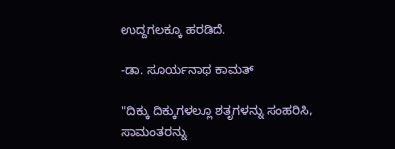ಉದ್ದಗಲಕ್ಕೂ ಹರಡಿದೆ.

-ಡಾ. ಸೂರ್ಯನಾಥ ಕಾಮತ್‌

"ದಿಕ್ಕು ದಿಕ್ಕುಗಳಲ್ಲೂ ಶತೃಗಳನ್ನು ಸಂಹರಿಸಿ, ಸಾಮಂತರನ್ನು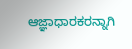ಆಜ್ಞಾಧಾರಕರನ್ನಾಗಿ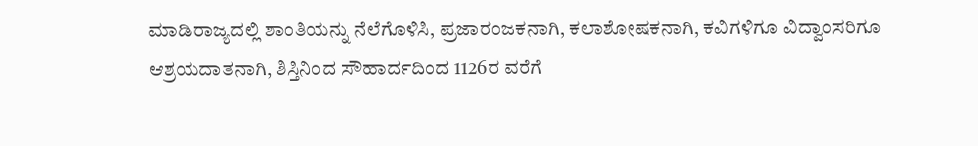ಮಾಡಿರಾಜ್ಯದಲ್ಲಿ ಶಾಂತಿಯನ್ನು ನೆಲೆಗೊಳಿಸಿ, ಪ್ರಜಾರಂಜಕನಾಗಿ, ಕಲಾಶೋಷಕನಾಗಿ, ಕವಿಗಳಿಗೂ ವಿದ್ವಾಂಸರಿಗೂ ಆಶ್ರಯದಾತನಾಗಿ, ಶಿಸ್ತಿನಿಂದ ಸೌಹಾರ್ದದಿಂದ 1126ರ ವರೆಗೆ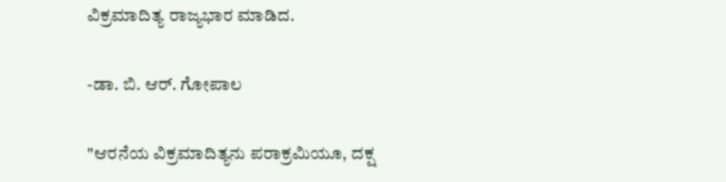ವಿಕ್ರಮಾದಿತ್ಯ ರಾಜ್ಯಭಾರ ಮಾಡಿದ.

-ಡಾ. ಬಿ. ಆರ್. ಗೋಪಾಲ

"ಆರನೆಯ ವಿಕ್ರಮಾದಿತ್ಯನು ಪರಾಕ್ರಮಿಯೂ, ದಕ್ಷ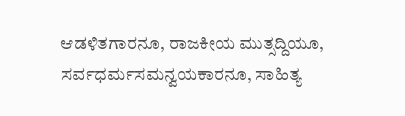ಆಡಳಿತಗಾರನೂ, ರಾಜಕೀಯ ಮುತ್ಸದ್ದಿಯೂ, ಸರ್ವಧರ್ಮಸಮನ್ವಯಕಾರನೂ, ಸಾಹಿತ್ಯ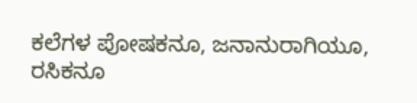ಕಲೆಗಳ ಪೋಷಕನೂ, ಜನಾನುರಾಗಿಯೂ, ರಸಿಕನೂ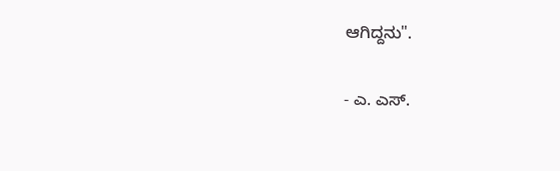ಆಗಿದ್ದನು".

- ಎ. ಎಸ್.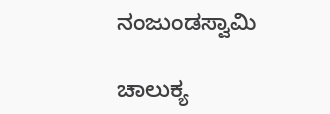ನಂಜುಂಡಸ್ವಾಮಿ

ಚಾಲುಕ್ಯ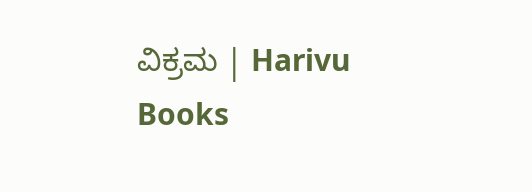ವಿಕ್ರಮ | Harivu Books